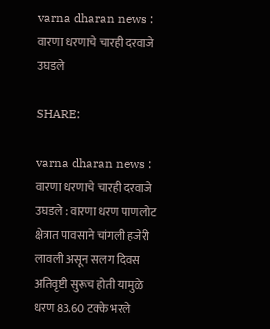varna dharan news : वारणा धरणाचे चारही दरवाजे उघडले

SHARE:

varna dharan news : वारणा धरणाचे चारही दरवाजे उघडले : वारणा धरण पाणलोट क्षेत्रात पावसाने चांगली हजेरी लावली असून सलग दिवस अतिवृष्टी सुरूच होती यामुळे धरण 83.60 टक्के भरले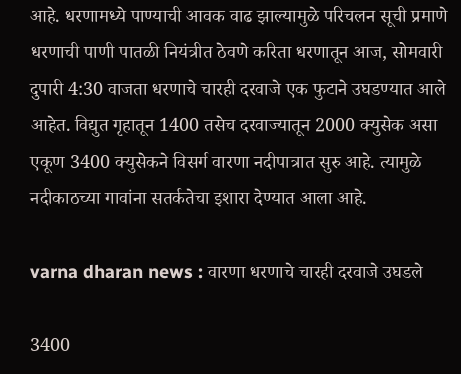आहे. धरणामध्ये पाण्याची आवक वाढ झाल्यामुळे परिचलन सूची प्रमाणे धरणाची पाणी पातळी नियंत्रीत ठेवणे करिता धरणातून आज, सोमवारी दुपारी 4:30 वाजता धरणाचे चारही दरवाजे एक फुटाने उघडण्यात आले आहेत. विद्युत गृहातून 1400 तसेच दरवाज्यातून 2000 क्युसेक असा एकूण 3400 क्युसेकने विसर्ग वारणा नदीपात्रात सुरु आहे. त्यामुळे नदीकाठच्या गावांना सतर्कतेचा इशारा देण्यात आला आहे.

varna dharan news : वारणा धरणाचे चारही दरवाजे उघडले

3400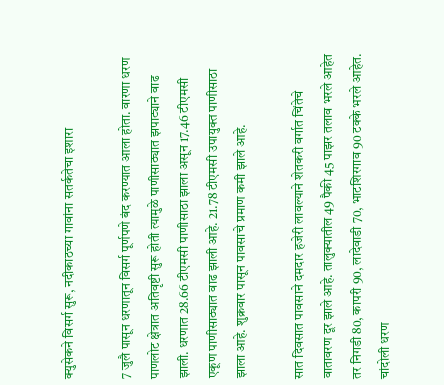क्युसेकने विसर्ग सुरू, नदीकाठच्या गावांना सतर्कतेचा इशारा

7 जुलै पासून धरणातून विसर्ग पूर्णपणे बंद करण्यात आला होता. वारणा धरण पाणलोट क्षेत्रात अतिवृष्टी सुरू होती त्यामुळे पाणीसाठ्यात झपाट्याने वाढ झाली. धरणात 28.66 टीएमसी पाणीसाठा झाला असून 17.46 टीएमसी एकूण पाणीसाठ्यात वाढ झाली आहे. 21.78 टीएमसी उपायुक्त पाणीसाठा झाला आहे. शुक्रवार पासून पावसाचे प्रमाण कमी झाले आहे.

सात दिवसात पावसाने दमदार हजेरी लावल्याने शेतकरी वर्गात चिंतेचे वातावरण दूर झाले आहे. तालुक्यातील 49 पैकी 45 पाझर तलाव भरले आहेत तर निगडी 80, कापरी 90, लादेवाडी 70, भाटशिरगाव 90 टक्के भरले आहेत. चांदोली धरण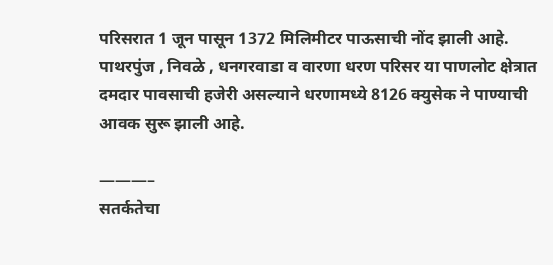परिसरात 1 जून पासून 1372 मिलिमीटर पाऊसाची नोंद झाली आहे. पाथरपुंज , निवळे , धनगरवाडा व वारणा धरण परिसर या पाणलोट क्षेत्रात दमदार पावसाची हजेरी असल्याने धरणामध्ये 8126 क्युसेक ने पाण्याची आवक सुरू झाली आहे.

———–
सतर्कतेचा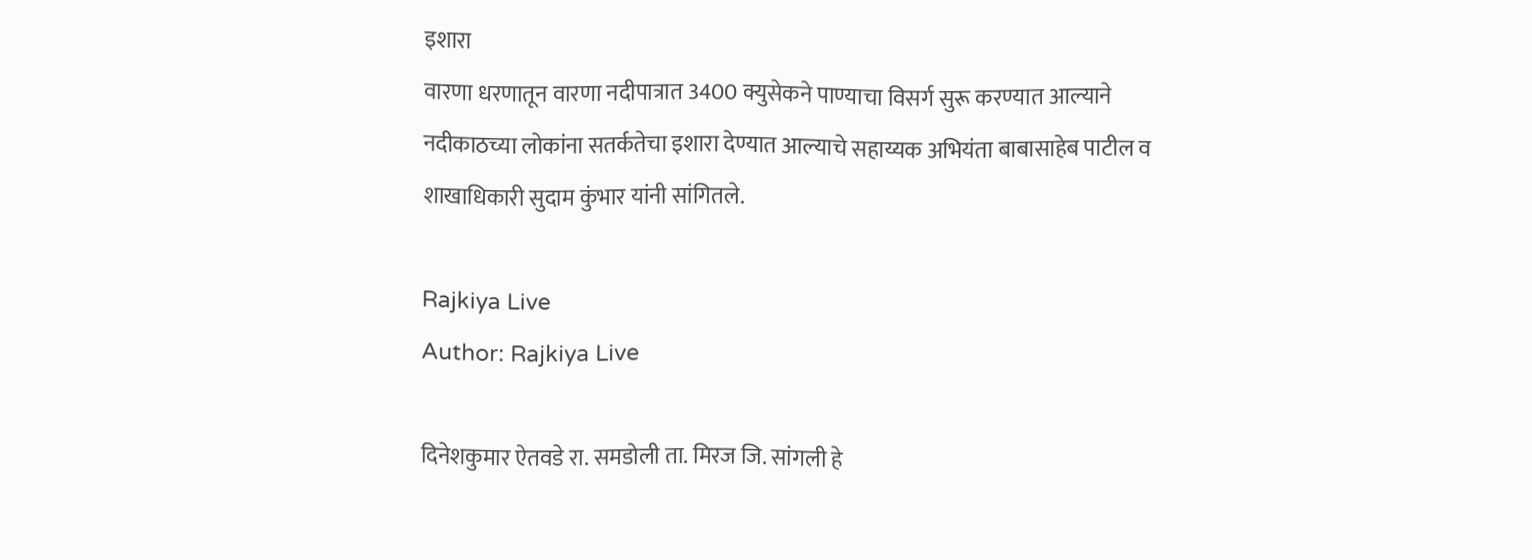इशारा
वारणा धरणातून वारणा नदीपात्रात 3400 क्युसेकने पाण्याचा विसर्ग सुरू करण्यात आल्याने नदीकाठच्या लोकांना सतर्कतेचा इशारा देण्यात आल्याचे सहाय्यक अभियंता बाबासाहेब पाटील व शाखाधिकारी सुदाम कुंभार यांनी सांगितले.

Rajkiya Live
Author: Rajkiya Live

दिनेशकुमार ऐतवडे रा. समडोली ता. मिरज जि. सांगली हे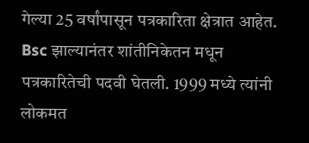गेल्या 25 वर्षांपासून पत्रकारिता क्षेत्रात आहेत. Bsc झाल्यानंतर शांतीनिकेतन मधून पत्रकारितेची पदवी घेतली. 1999 मध्ये त्यांनी लोकमत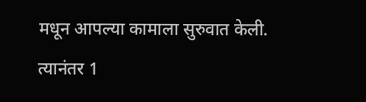मधून आपल्या कामाला सुरुवात केली. त्यानंतर 1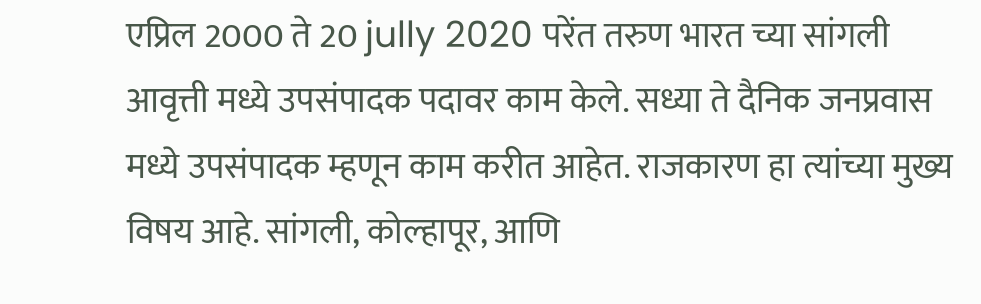एप्रिल 2000 ते 20 jully 2020 परेंत तरुण भारत च्या सांगली आवृत्ती मध्ये उपसंपादक पदावर काम केले. सध्या ते दैनिक जनप्रवास मध्ये उपसंपादक म्हणून काम करीत आहेत. राजकारण हा त्यांच्या मुख्य विषय आहे. सांगली, कोल्हापूर, आणि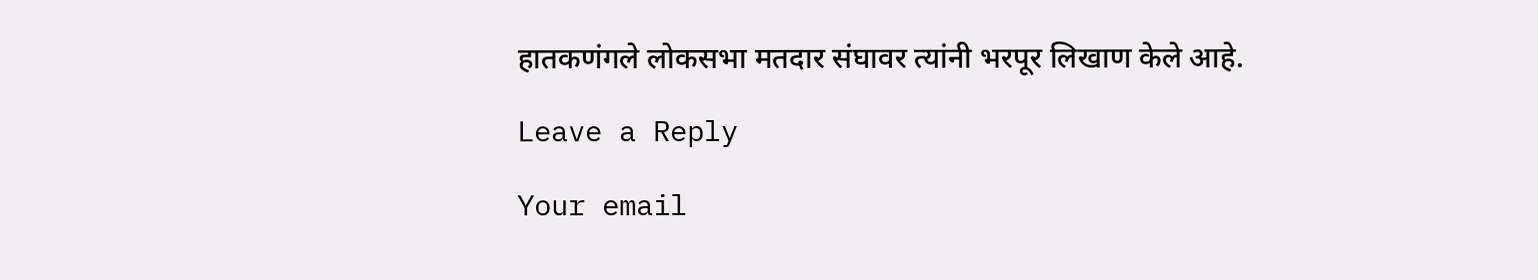हातकणंगले लोकसभा मतदार संघावर त्यांनी भरपूर लिखाण केले आहे.

Leave a Reply

Your email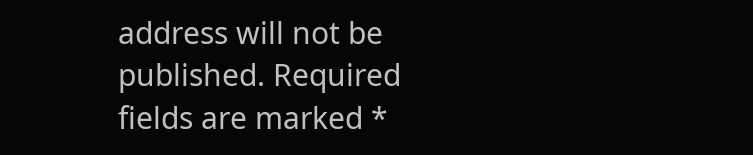address will not be published. Required fields are marked *